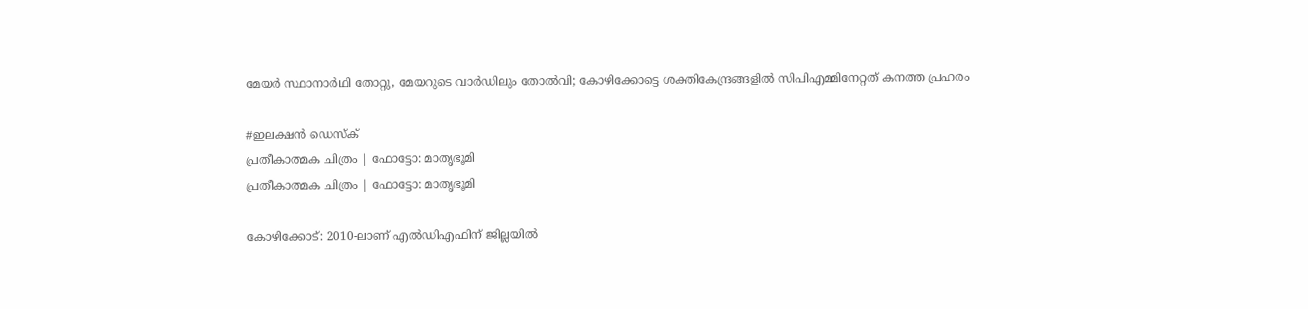മേയര്‍ സ്ഥാനാര്‍ഥി തോറ്റു, മേയറുടെ വാര്‍ഡിലും തോൽവി; കോഴിക്കോട്ടെ ശക്തികേന്ദ്രങ്ങളില്‍ സിപിഎമ്മിനേറ്റത് കനത്ത പ്രഹരം

#ഇലക്ഷന്‍ ഡെസ്‌ക്‌
പ്രതീകാത്മക ചിത്രം | ഫോട്ടോ: മാതൃഭൂമി
പ്രതീകാത്മക ചിത്രം | ഫോട്ടോ: മാതൃഭൂമി

കോഴിക്കോട്: 2010-ലാണ് എല്‍ഡിഎഫിന് ജില്ലയില്‍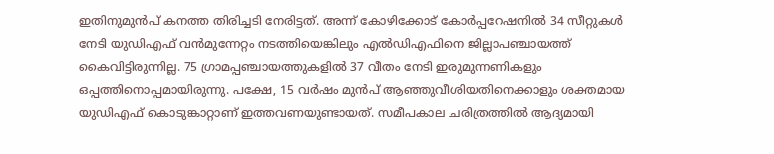ഇതിനുമുന്‍പ് കനത്ത തിരിച്ചടി നേരിട്ടത്. അന്ന് കോഴിക്കോട് കോര്‍പ്പറേഷനില്‍ 34 സീറ്റുകള്‍ നേടി യുഡിഎഫ് വന്‍മുന്നേറ്റം നടത്തിയെങ്കിലും എല്‍ഡിഎഫിനെ ജില്ലാപഞ്ചായത്ത് കൈവിട്ടിരുന്നില്ല. 75 ഗ്രാമപ്പഞ്ചായത്തുകളില്‍ 37 വീതം നേടി ഇരുമുന്നണികളും ഒപ്പത്തിനൊപ്പമായിരുന്നു. പക്ഷേ, 15 വര്‍ഷം മുന്‍പ് ആഞ്ഞുവീശിയതിനെക്കാളും ശക്തമായ യുഡിഎഫ് കൊടുങ്കാറ്റാണ് ഇത്തവണയുണ്ടായത്. സമീപകാല ചരിത്രത്തില്‍ ആദ്യമായി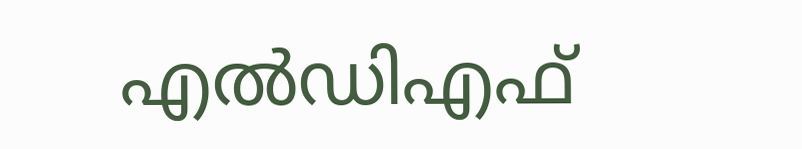എല്‍ഡിഎഫ്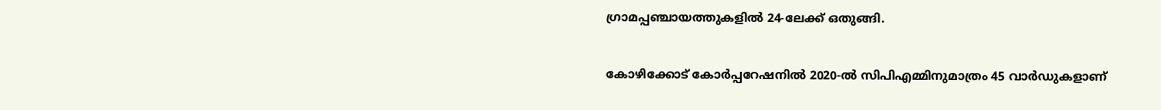ഗ്രാമപ്പഞ്ചായത്തുകളില്‍ 24-ലേക്ക് ഒതുങ്ങി.

കോഴിക്കോട് കോര്‍പ്പറേഷനില്‍ 2020-ല്‍ സിപിഎമ്മിനുമാത്രം 45 വാര്‍ഡുകളാണ്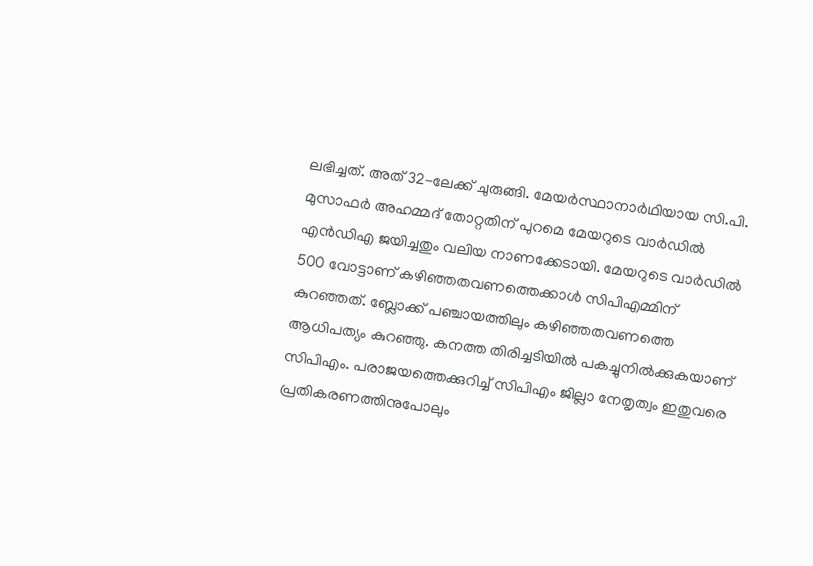ലഭിച്ചത്. അത് 32-ലേക്ക് ചുരുങ്ങി. മേയര്‍സ്ഥാനാര്‍ഥിയായ സി.പി. മുസാഫര്‍ അഹമ്മദ് തോറ്റതിന് പുറമെ മേയറുടെ വാര്‍ഡില്‍ എന്‍ഡിഎ ജയിച്ചതും വലിയ നാണക്കേടായി. മേയറുടെ വാര്‍ഡില്‍ 500 വോട്ടാണ് കഴിഞ്ഞതവണത്തെക്കാള്‍ സിപിഎമ്മിന് കുറഞ്ഞത്. ബ്ലോക്ക് പഞ്ചായത്തിലും കഴിഞ്ഞതവണത്തെ ആധിപത്യം കുറഞ്ഞു. കനത്ത തിരിച്ചടിയില്‍ പകച്ചുനില്‍ക്കുകയാണ് സിപിഎം. പരാജയത്തെക്കുറിച്ച് സിപിഎം ജില്ലാ നേതൃത്വം ഇതുവരെ പ്രതികരണത്തിനുപോലും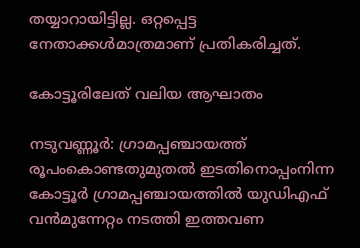തയ്യാറായിട്ടില്ല. ഒറ്റപ്പെട്ട നേതാക്കള്‍മാത്രമാണ് പ്രതികരിച്ചത്.

കോട്ടൂരിലേത് വലിയ ആഘാതം

നടുവണ്ണൂര്‍: ഗ്രാമപ്പഞ്ചായത്ത് രൂപംകൊണ്ടതുമുതല്‍ ഇടതിനൊപ്പംനിന്ന കോട്ടൂര്‍ ഗ്രാമപ്പഞ്ചായത്തില്‍ യുഡിഎഫ് വന്‍മുന്നേറ്റം നടത്തി ഇത്തവണ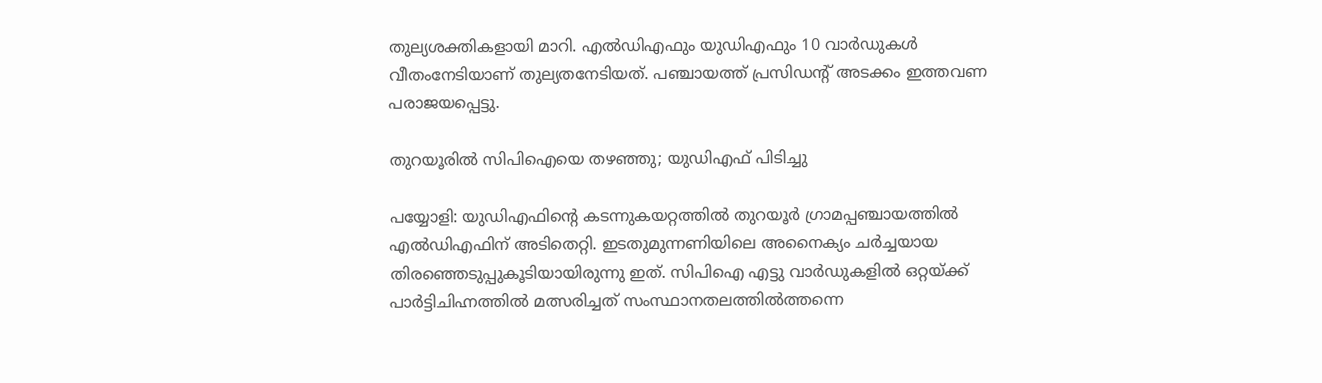തുല്യശക്തികളായി മാറി. എല്‍ഡിഎഫും യുഡിഎഫും 10 വാര്‍ഡുകള്‍ വീതംനേടിയാണ് തുല്യതനേടിയത്. പഞ്ചായത്ത് പ്രസിഡന്റ് അടക്കം ഇത്തവണ പരാജയപ്പെട്ടു.

തുറയൂരില്‍ സിപിഐയെ തഴഞ്ഞു; യുഡിഎഫ് പിടിച്ചു

പയ്യോളി: യുഡിഎഫിന്റെ കടന്നുകയറ്റത്തില്‍ തുറയൂര്‍ ഗ്രാമപ്പഞ്ചായത്തില്‍ എല്‍ഡിഎഫിന് അടിതെറ്റി. ഇടതുമുന്നണിയിലെ അനൈക്യം ചര്‍ച്ചയായ തിരഞ്ഞെടുപ്പുകൂടിയായിരുന്നു ഇത്. സിപിഐ എട്ടു വാര്‍ഡുകളില്‍ ഒറ്റയ്ക്ക് പാര്‍ട്ടിചിഹ്നത്തില്‍ മത്സരിച്ചത് സംസ്ഥാനതലത്തില്‍ത്തന്നെ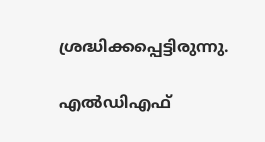ശ്രദ്ധിക്കപ്പെട്ടിരുന്നു.

എല്‍ഡിഎഫ്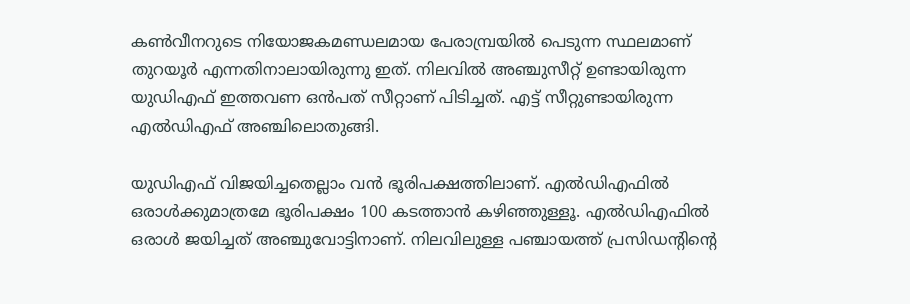കണ്‍വീനറുടെ നിയോജകമണ്ഡലമായ പേരാമ്പ്രയില്‍ പെടുന്ന സ്ഥലമാണ് തുറയൂര്‍ എന്നതിനാലായിരുന്നു ഇത്. നിലവില്‍ അഞ്ചുസീറ്റ് ഉണ്ടായിരുന്ന യുഡിഎഫ് ഇത്തവണ ഒന്‍പത് സീറ്റാണ് പിടിച്ചത്. എട്ട് സീറ്റുണ്ടായിരുന്ന എല്‍ഡിഎഫ് അഞ്ചിലൊതുങ്ങി.

യുഡിഎഫ് വിജയിച്ചതെല്ലാം വന്‍ ഭൂരിപക്ഷത്തിലാണ്. എല്‍ഡിഎഫില്‍ ഒരാള്‍ക്കുമാത്രമേ ഭൂരിപക്ഷം 100 കടത്താന്‍ കഴിഞ്ഞുള്ളൂ. എല്‍ഡിഎഫില്‍ ഒരാള്‍ ജയിച്ചത് അഞ്ചുവോട്ടിനാണ്. നിലവിലുള്ള പഞ്ചായത്ത് പ്രസിഡന്റിന്റെ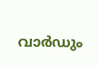വാര്‍ഡും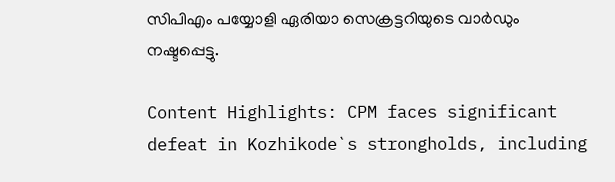സിപിഎം പയ്യോളി ഏരിയാ സെക്രട്ടറിയുടെ വാര്‍ഡും നഷ്ടപ്പെട്ടു.

Content Highlights: CPM faces significant defeat in Kozhikode`s strongholds, including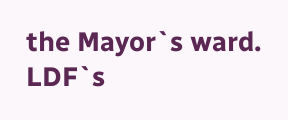the Mayor`s ward. LDF`s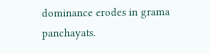dominance erodes in grama panchayats.